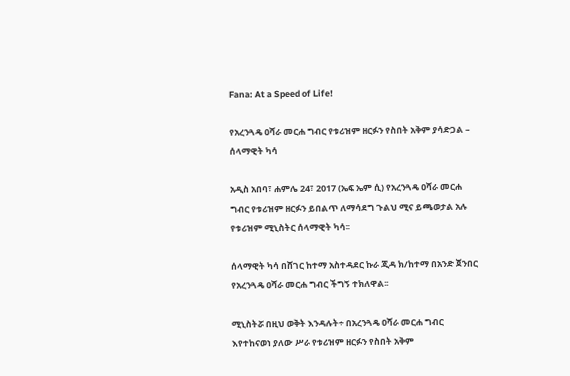Fana: At a Speed of Life!

የአረንጓዴ ዐሻራ መርሐ ግብር የቱሪዝም ዘርፉን የስበት አቅም ያሳድጋል – ሰላማዊት ካሳ

አዲስ አበባ፣ ሐምሌ 24፣ 2017 (ኤፍ ኤም ሲ) የአረንጓዴ ዐሻራ መርሐ ግብር የቱሪዝም ዘርፉን ይበልጥ ለማሳደግ ጉልህ ሚና ይጫወታል አሉ የቱሪዝም ሚኒስትር ሰላማዊት ካሳ፡፡

ሰላማዊት ካሳ በሸገር ከተማ አስተዳደር ኩራ ጂዳ ክ/ከተማ በአንድ ጀንበር የአረንጓዴ ዐሻራ መርሐ ግብር ችግኝ ተክለዋል፡፡

ሚኒስትሯ በዚህ ወቅት እንዳሉት÷ በአረንጓዴ ዐሻራ መርሐ ግብር እየተከናወነ ያለው ሥራ የቱሪዝም ዘርፉን የስበት አቅም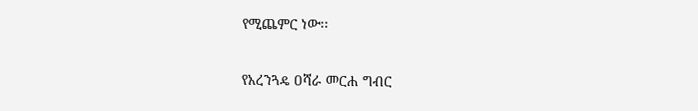የሚጨምር ነው፡፡

የአረንጓዴ ዐሻራ መርሐ ግብር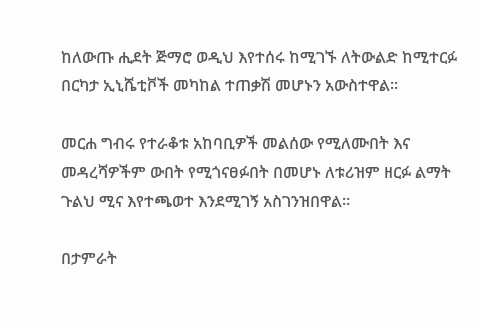ከለውጡ ሒደት ጅማሮ ወዲህ እየተሰሩ ከሚገኙ ለትውልድ ከሚተርፉ በርካታ ኢኒሼቲቮች መካከል ተጠቃሽ መሆኑን አውስተዋል፡፡

መርሐ ግብሩ የተራቆቱ አከባቢዎች መልሰው የሚለሙበት እና መዳረሻዎችም ውበት የሚጎናፀፉበት በመሆኑ ለቱሪዝም ዘርፉ ልማት ጉልህ ሚና እየተጫወተ እንደሚገኝ አስገንዝበዋል፡፡

በታምራት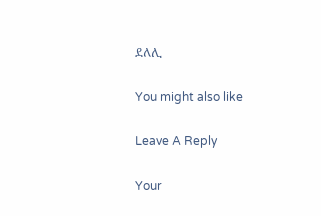ደለሊ

You might also like

Leave A Reply

Your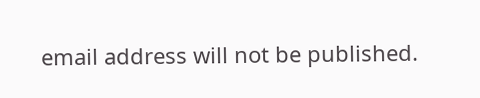email address will not be published.